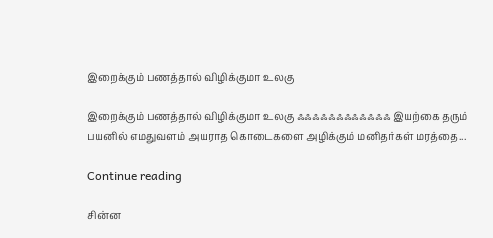இறைக்கும் பணத்தால் விழிக்குமா உலகு

இறைக்கும் பணத்தால் விழிக்குமா உலகு ஃஃஃஃஃஃஃஃஃஃஃஃ இயற்கை தரும் பயனில் எமதுவளம் அயராத கொடைகளை அழிக்கும் மனிதர்கள் மரத்தை...

Continue reading

சின்ன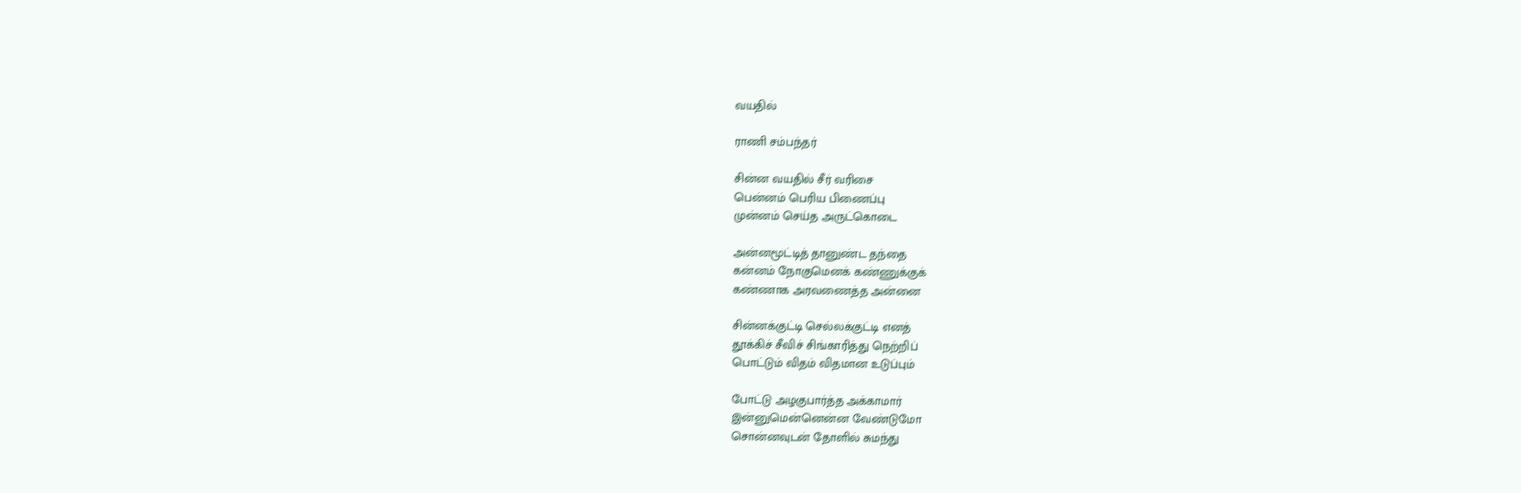வயதில்

ராணி சம்பந்தர்

சின்ன வயதில் சீர் வரிசை
பென்னம் பெரிய பிணைப்பு
முன்னம் செய்த அருட்கொடை

அன்னமூட்டித் தானுண்ட தந்தை
கன்னம் நோகுமெனக் கண்ணுக்குக்
கண்ணாக அரவணைத்த அன்னை

சின்னக்குட்டி செல்லக்குட்டி எனத்
தூக்கிச் சீவிச் சிங்காரித்து நெற்றிப்
பொட்டும் விதம் விதமான உடுப்பும்

போட்டு அழகுபார்த்த அக்காமார்
இன்னுமென்னென்ன வேண்டுமோ
சொன்னவுடன் தோளில் சுமந்து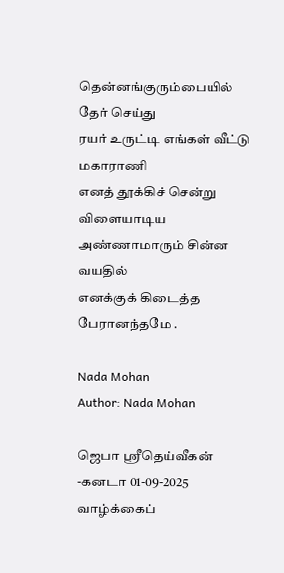தென்னங்குரும்பையில் தேர் செய்து
ரயர் உருட்டி எங்கள் வீட்டு மகாராணி
எனத் தூக்கிச் சென்று விளையாடிய
அண்ணாமாரும் சின்ன வயதில்
எனக்குக் கிடைத்த பேரானந்தமே .

Nada Mohan
Author: Nada Mohan

ஜெபா ஸ்ரீதெய்வீகன் -கனடா 01-09-2025 வாழ்க்கைப்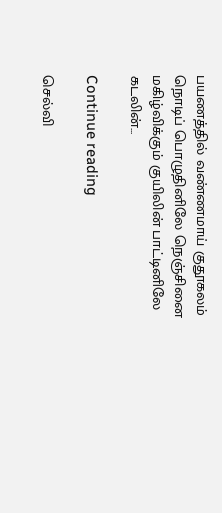பயணத்தில் வண்ணமாய் குதூகலம் நொடிப் பொழுதினிலே நெஞ்சினை மகிழ்விக்கும் குயிலின் பாட்டினிலே கடலின்...

Continue reading

செல்வி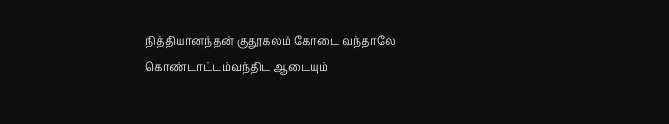நித்தியானந்தன் குதூகலம் கோடை வந்தாலே கொண்டாட்டம்வந்திட ஆடையும்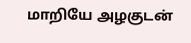மாறியே அழகுடன்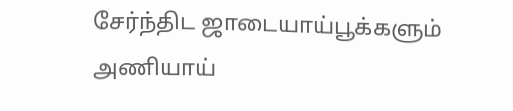சேர்ந்திட ஜாடையாய்பூக்களும் அணியாய்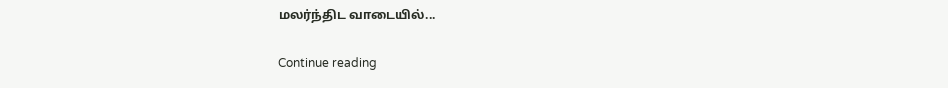மலர்ந்திட வாடையில்...

Continue reading